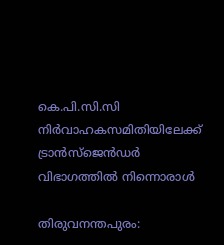കെ.പി.സി.സി നിര്‍വാഹകസമിതിയിലേക്ക് ട്രാന്‍സ്‌ജെന്‍ഡര്‍ വിഭാഗത്തില്‍ നിന്നൊരാള്‍

തിരുവനന്തപുരം: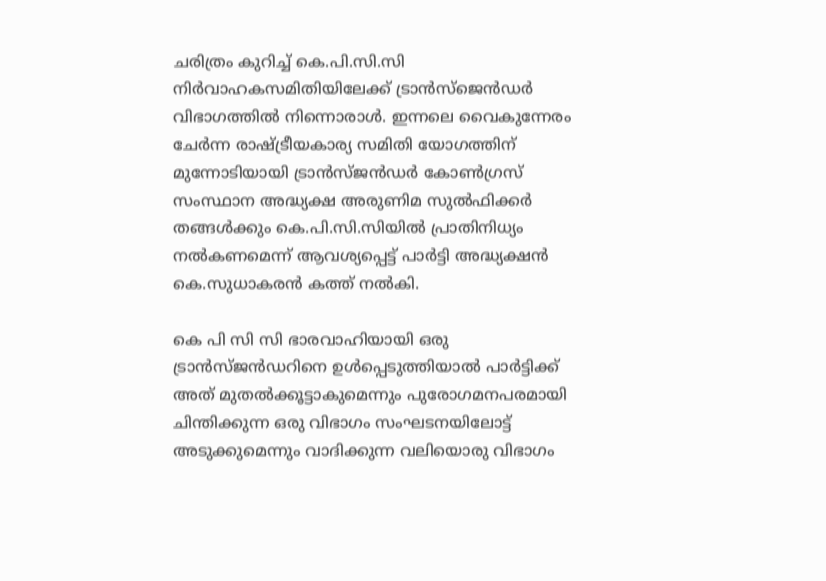ചരിത്രം കുറിച്ച് കെ.പി.സി.സി നിര്‍വാഹകസമിതിയിലേക്ക് ട്രാന്‍സ്‌ജെന്‍ഡര്‍ വിഭാഗത്തില്‍ നിന്നൊരാള്‍. ഇന്നലെ വൈകുന്നേരം ചേര്‍ന്ന രാഷ്ട്രീയകാര്യ സമിതി യോഗത്തിന് മുന്നോടിയായി ട്രാന്‍സ്ജന്‍ഡര്‍ കോണ്‍ഗ്രസ് സംസ്ഥാന അദ്ധ്യക്ഷ അരുണിമ സുല്‍ഫിക്കര്‍ തങ്ങള്‍ക്കും കെ.പി.സി.സിയില്‍ പ്രാതിനിധ്യം നല്‍കണമെന്ന് ആവശ്യപ്പെട്ട് പാര്‍ട്ടി അദ്ധ്യക്ഷന്‍ കെ.സുധാകരന്‍ കത്ത് നല്‍കി.

കെ പി സി സി ഭാരവാഹിയായി ഒരു ട്രാന്‍സ്ജന്‍ഡറിനെ ഉള്‍പ്പെടുത്തിയാല്‍ പാര്‍ട്ടിക്ക് അത് മുതല്‍ക്കൂട്ടാകുമെന്നും പുരോഗമനപരമായി ചിന്തിക്കുന്ന ഒരു വിഭാഗം സംഘടനയിലോട്ട് അടുക്കുമെന്നും വാദിക്കുന്ന വലിയൊരു വിഭാഗം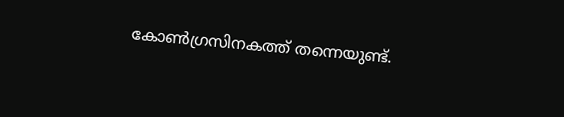കോണ്‍ഗ്രസിനകത്ത് തന്നെയുണ്ട്.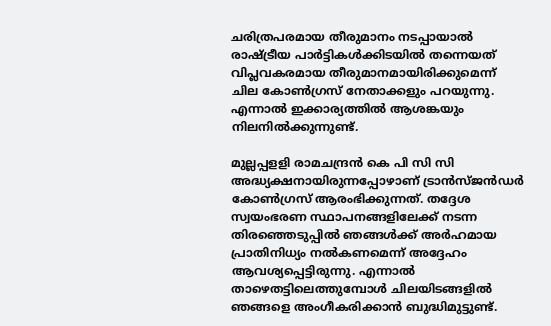ചരിത്രപരമായ തീരുമാനം നടപ്പായാല്‍ രാഷ്ട്രീയ പാര്‍ട്ടികള്‍ക്കിടയില്‍ തന്നെയത് വിപ്ലവകരമായ തീരുമാനമായിരിക്കുമെന്ന് ചില കോണ്‍ഗ്രസ് നേതാക്കളും പറയുന്നു. എന്നാല്‍ ഇക്കാര്യത്തില്‍ ആശങ്കയും നിലനില്‍ക്കുന്നുണ്ട്.

മുല്ലപ്പളളി രാമചന്ദ്രന്‍ കെ പി സി സി അദ്ധ്യക്ഷനായിരുന്നപ്പോഴാണ് ട്രാന്‍സ്ജന്‍ഡര്‍ കോണ്‍ഗ്രസ് ആരംഭിക്കുന്നത്. തദ്ദേശ സ്വയംഭരണ സ്ഥാപനങ്ങളിലേക്ക് നടന്ന തിരഞ്ഞെടുപ്പില്‍ ഞങ്ങള്‍ക്ക് അര്‍ഹമായ പ്രാതിനിധ്യം നല്‍കണമെന്ന് അദ്ദേഹം ആവശ്യപ്പെട്ടിരുന്നു. എന്നാല്‍ താഴെതട്ടിലെത്തുമ്പോള്‍ ചിലയിടങ്ങളില്‍ ഞങ്ങളെ അംഗീകരിക്കാന്‍ ബുദ്ധിമുട്ടുണ്ട്.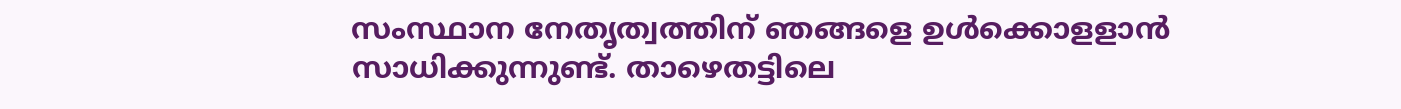സംസ്ഥാന നേതൃത്വത്തിന് ഞങ്ങളെ ഉള്‍ക്കൊളളാന്‍ സാധിക്കുന്നുണ്ട്. താഴെതട്ടിലെ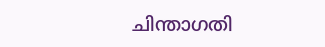ചിന്താഗതി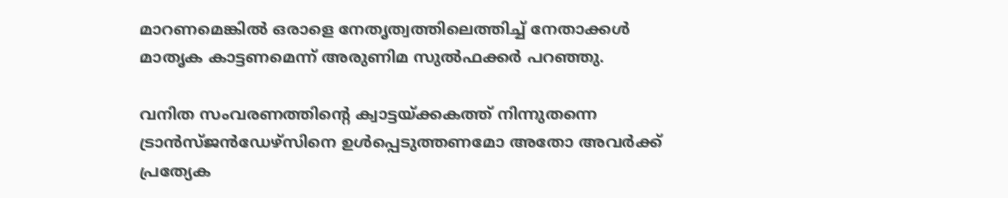മാറണമെങ്കില്‍ ഒരാളെ നേതൃത്വത്തിലെത്തിച്ച് നേതാക്കള്‍ മാതൃക കാട്ടണമെന്ന് അരുണിമ സുല്‍ഫക്കര്‍ പറഞ്ഞു.

വനിത സംവരണത്തിന്റെ ക്വാട്ടയ്ക്കകത്ത് നിന്നുതന്നെ ട്രാന്‍സ്ജന്‍ഡേഴ്‌സിനെ ഉള്‍പ്പെടുത്തണമോ അതോ അവര്‍ക്ക് പ്രത്യേക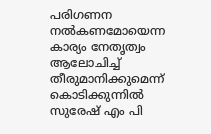പരിഗണന നല്‍കണമോയെന്ന കാര്യം നേതൃത്വം ആലോചിച്ച് തീരുമാനിക്കുമെന്ന് കൊടിക്കുന്നില്‍ സുരേഷ് എം പി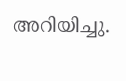അറിയിച്ചു.